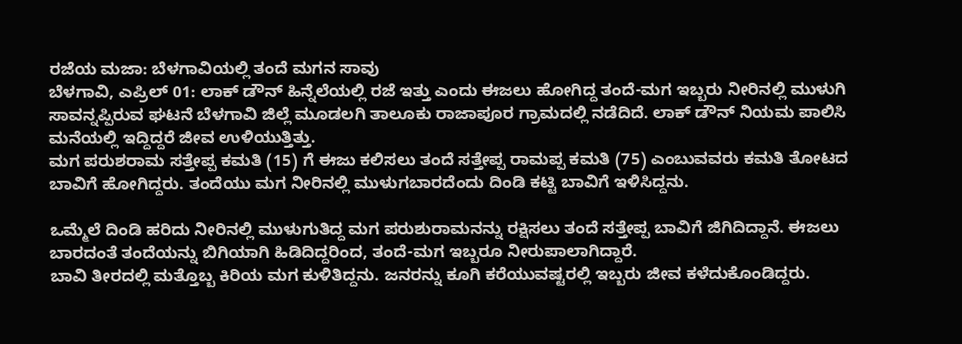ರಜೆಯ ಮಜಾ: ಬೆಳಗಾವಿಯಲ್ಲಿ ತಂದೆ ಮಗನ ಸಾವು
ಬೆಳಗಾವಿ, ಎಪ್ರಿಲ್ 01: ಲಾಕ್ ಡೌನ್ ಹಿನ್ನೆಲೆಯಲ್ಲಿ ರಜೆ ಇತ್ತು ಎಂದು ಈಜಲು ಹೋಗಿದ್ದ ತಂದೆ-ಮಗ ಇಬ್ಬರು ನೀರಿನಲ್ಲಿ ಮುಳುಗಿ ಸಾವನ್ನಪ್ಪಿರುವ ಘಟನೆ ಬೆಳಗಾವಿ ಜಿಲ್ಲೆ ಮೂಡಲಗಿ ತಾಲೂಕು ರಾಜಾಪೂರ ಗ್ರಾಮದಲ್ಲಿ ನಡೆದಿದೆ. ಲಾಕ್ ಡೌನ್ ನಿಯಮ ಪಾಲಿಸಿ ಮನೆಯಲ್ಲಿ ಇದ್ದಿದ್ದರೆ ಜೀವ ಉಳಿಯುತ್ತಿತ್ತು.
ಮಗ ಪರುಶರಾಮ ಸತ್ತೇಪ್ಪ ಕಮತಿ (15) ಗೆ ಈಜು ಕಲಿಸಲು ತಂದೆ ಸತ್ತೇಪ್ಪ ರಾಮಪ್ಪ ಕಮತಿ (75) ಎಂಬುವವರು ಕಮತಿ ತೋಟದ ಬಾವಿಗೆ ಹೋಗಿದ್ದರು. ತಂದೆಯು ಮಗ ನೀರಿನಲ್ಲಿ ಮುಳುಗಬಾರದೆಂದು ದಿಂಡಿ ಕಟ್ಟಿ ಬಾವಿಗೆ ಇಳಿಸಿದ್ದನು.

ಒಮ್ಮೆಲೆ ದಿಂಡಿ ಹರಿದು ನೀರಿನಲ್ಲಿ ಮುಳುಗುತಿದ್ದ ಮಗ ಪರುಶುರಾಮನನ್ನು ರಕ್ಷಿಸಲು ತಂದೆ ಸತ್ತೇಪ್ಪ ಬಾವಿಗೆ ಜಿಗಿದಿದ್ದಾನೆ. ಈಜಲು ಬಾರದಂತೆ ತಂದೆಯನ್ನು ಬಿಗಿಯಾಗಿ ಹಿಡಿದಿದ್ದರಿಂದ, ತಂದೆ-ಮಗ ಇಬ್ಬರೂ ನೀರುಪಾಲಾಗಿದ್ದಾರೆ.
ಬಾವಿ ತೀರದಲ್ಲಿ ಮತ್ತೊಬ್ಬ ಕಿರಿಯ ಮಗ ಕುಳಿತಿದ್ದನು. ಜನರನ್ನು ಕೂಗಿ ಕರೆಯುವಷ್ಟರಲ್ಲಿ ಇಬ್ಬರು ಜೀವ ಕಳೆದುಕೊಂಡಿದ್ದರು.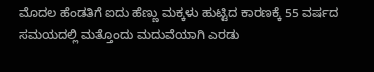ಮೊದಲ ಹೆಂಡತಿಗೆ ಐದು ಹೆಣ್ಣು ಮಕ್ಕಳು ಹುಟ್ಟಿದ ಕಾರಣಕ್ಕೆ 55 ವರ್ಷದ ಸಮಯದಲ್ಲಿ ಮತ್ತೊಂದು ಮದುವೆಯಾಗಿ ಎರಡು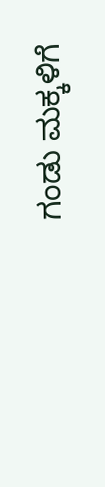ಗಂಡು ಮಕ್ಕಳಿಗೆ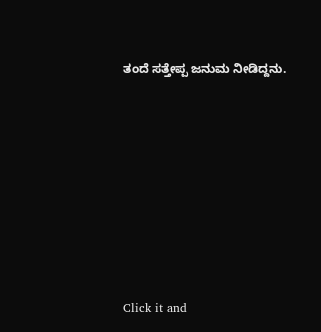ತಂದೆ ಸತ್ತೇಪ್ಪ ಜನುಮ ನೀಡಿದ್ದನು.












Click it and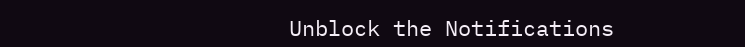Unblock the Notifications